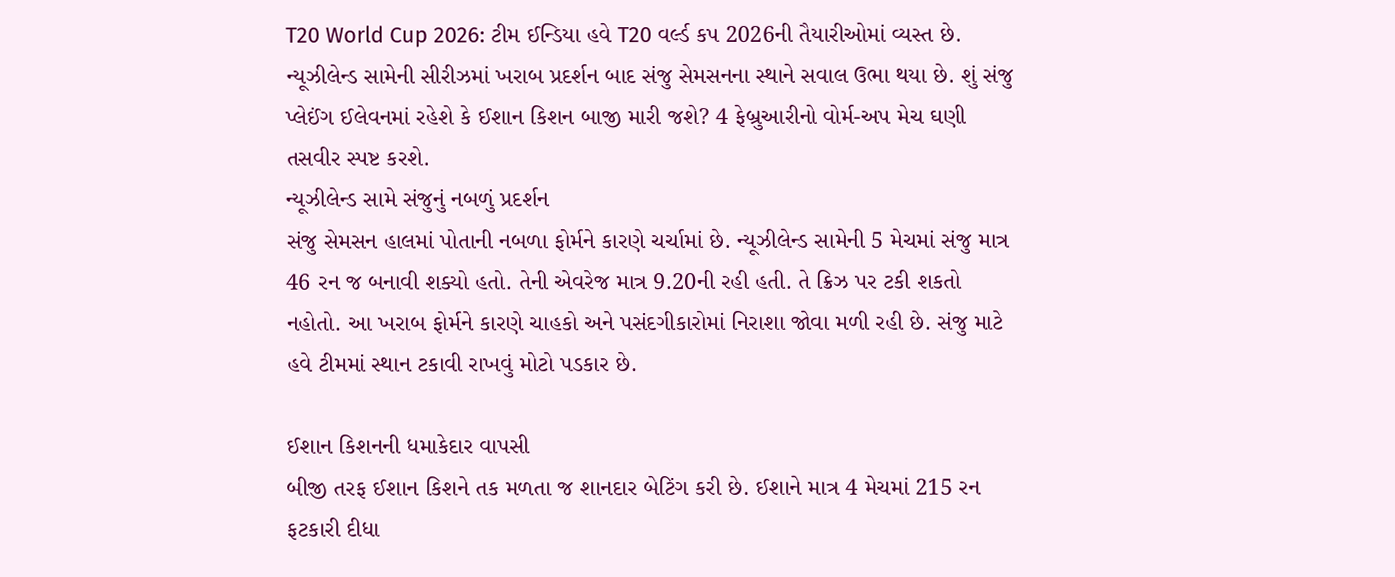T20 World Cup 2026: ટીમ ઈન્ડિયા હવે T20 વર્લ્ડ કપ 2026ની તૈયારીઓમાં વ્યસ્ત છે. ન્યૂઝીલેન્ડ સામેની સીરીઝમાં ખરાબ પ્રદર્શન બાદ સંજુ સેમસનના સ્થાને સવાલ ઉભા થયા છે. શું સંજુ પ્લેઈંગ ઈલેવનમાં રહેશે કે ઈશાન કિશન બાજી મારી જશે? 4 ફેબ્રુઆરીનો વોર્મ-અપ મેચ ઘણી તસવીર સ્પષ્ટ કરશે.
ન્યૂઝીલેન્ડ સામે સંજુનું નબળું પ્રદર્શન
સંજુ સેમસન હાલમાં પોતાની નબળા ફોર્મને કારણે ચર્ચામાં છે. ન્યૂઝીલેન્ડ સામેની 5 મેચમાં સંજુ માત્ર 46 રન જ બનાવી શક્યો હતો. તેની એવરેજ માત્ર 9.20ની રહી હતી. તે ક્રિઝ પર ટકી શકતો નહોતો. આ ખરાબ ફોર્મને કારણે ચાહકો અને પસંદગીકારોમાં નિરાશા જોવા મળી રહી છે. સંજુ માટે હવે ટીમમાં સ્થાન ટકાવી રાખવું મોટો પડકાર છે.

ઈશાન કિશનની ધમાકેદાર વાપસી
બીજી તરફ ઈશાન કિશને તક મળતા જ શાનદાર બેટિંગ કરી છે. ઈશાને માત્ર 4 મેચમાં 215 રન ફટકારી દીધા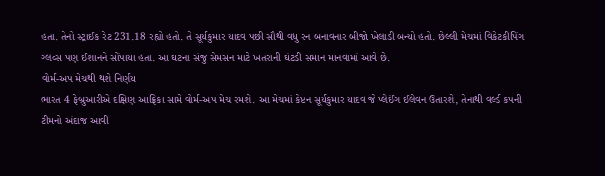હતા. તેનો સ્ટ્રાઈક રેટ 231.18 રહ્યો હતો. તે સૂર્યકુમાર યાદવ પછી સૌથી વધુ રન બનાવનાર બીજો ખેલાડી બન્યો હતો. છેલ્લી મેચમાં વિકેટકીપિંગ ગ્લવ્સ પણ ઈશાનને સોંપાયા હતા. આ ઘટના સંજુ સેમસન માટે ખતરાની ઘંટડી સમાન માનવામાં આવે છે.
વોર્મ-અપ મેચથી થશે નિર્ણય
ભારત 4 ફેબ્રુઆરીએ દક્ષિણ આફ્રિકા સામે વોર્મ-અપ મેચ રમશે. આ મેચમાં કેપ્ટન સૂર્યકુમાર યાદવ જે પ્લેઈંગ ઈલેવન ઉતારશે, તેનાથી વર્લ્ડ કપની ટીમનો અંદાજ આવી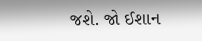જશે. જો ઈશાન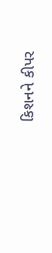કિશનને કીપર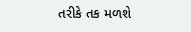તરીકે તક મળશે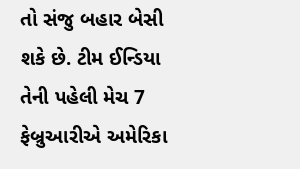તો સંજુ બહાર બેસી શકે છે. ટીમ ઈન્ડિયા તેની પહેલી મેચ 7 ફેબ્રુઆરીએ અમેરિકા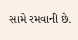સામે રમવાની છે.